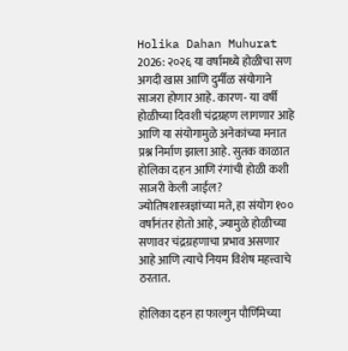Holika Dahan Muhurat 2026: २०२६ या वर्षामध्ये होळीचा सण अगदी खास आणि दुर्मीळ संयोगाने साजरा होणार आहे. कारण- या वर्षी होळीच्या दिवशी चंद्रग्रहण लागणार आहे आणि या संयोगामुळे अनेकांच्या मनात प्रश्न निर्माण झाला आहे. सुतक काळात होलिका दहन आणि रंगांची होळी कशी साजरी केली जाईल? ज्योतिषशास्त्रज्ञांच्या मते, हा संयोग १०० वर्षांनंतर होतो आहे, ज्यामुळे होळीच्या सणावर चंद्रग्रहणाचा प्रभाव असणार आहे आणि त्याचे नियम विशेष महत्त्वाचे ठरतात.

होलिका दहन हा फाल्गुन पौर्णिमेच्या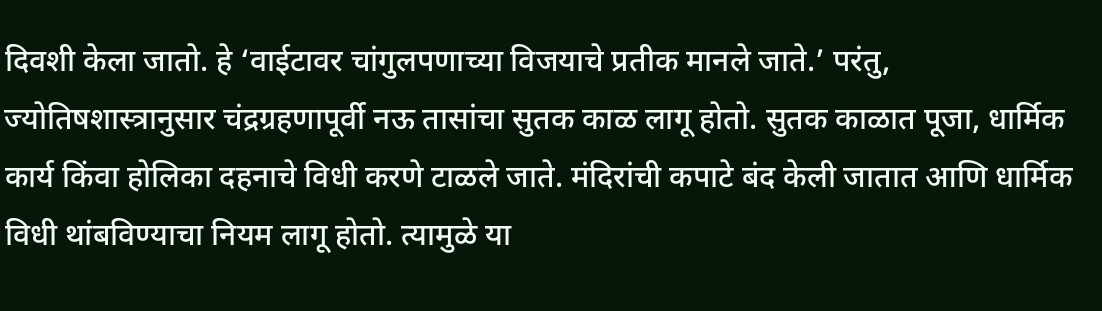दिवशी केला जातो. हे ‘वाईटावर चांगुलपणाच्या विजयाचे प्रतीक मानले जाते.’ परंतु, ज्योतिषशास्त्रानुसार चंद्रग्रहणापूर्वी नऊ तासांचा सुतक काळ लागू होतो. सुतक काळात पूजा, धार्मिक कार्य किंवा होलिका दहनाचे विधी करणे टाळले जाते. मंदिरांची कपाटे बंद केली जातात आणि धार्मिक विधी थांबविण्याचा नियम लागू होतो. त्यामुळे या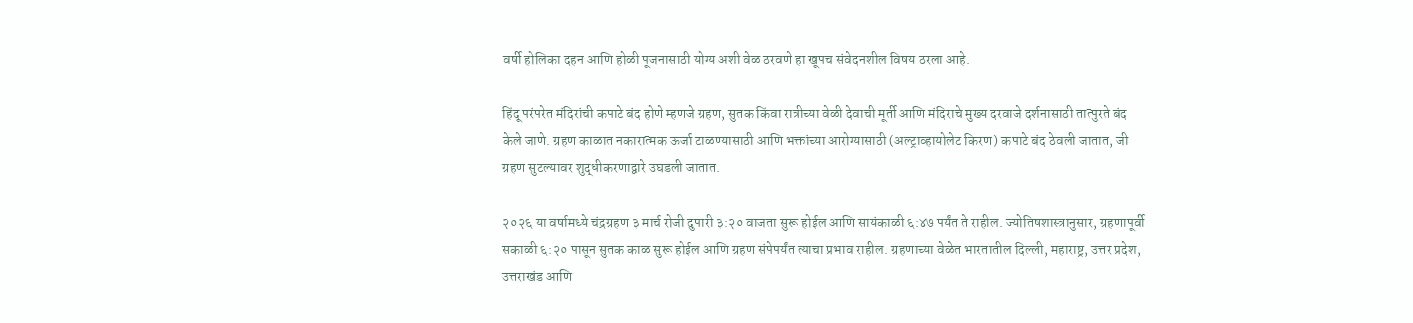वर्षी होलिका दहन आणि होळी पूजनासाठी योग्य अशी वेळ ठरवणे हा खूपच संवेदनशील विषय ठरला आहे.

हिंदू परंपरेत मंदिरांची कपाटे बंद होणे म्हणजे ग्रहण, सुतक किंवा रात्रीच्या वेळी देवाची मूर्ती आणि मंदिराचे मुख्य दरवाजे दर्शनासाठी तात्पुरते बंद केले जाणे. ग्रहण काळात नकारात्मक ऊर्जा टाळण्यासाठी आणि भक्तांच्या आरोग्यासाठी (अल्ट्राव्हायोलेट किरण) कपाटे बंद ठेवली जातात, जी ग्रहण सुटल्यावर शुद्धीकरणाद्वारे उघडली जातात.

२०२६ या वर्षामध्ये चंद्रग्रहण ३ मार्च रोजी दुपारी ३:२० वाजता सुरू होईल आणि सायंकाळी ६:४७ पर्यंत ते राहील. ज्योतिषशास्त्रानुसार, ग्रहणापूर्वी सकाळी ६:२० पासून सुतक काळ सुरू होईल आणि ग्रहण संपेपर्यंत त्याचा प्रभाव राहील. ग्रहणाच्या वेळेत भारतातील दिल्ली, महाराष्ट्र, उत्तर प्रदेश, उत्तराखंड आणि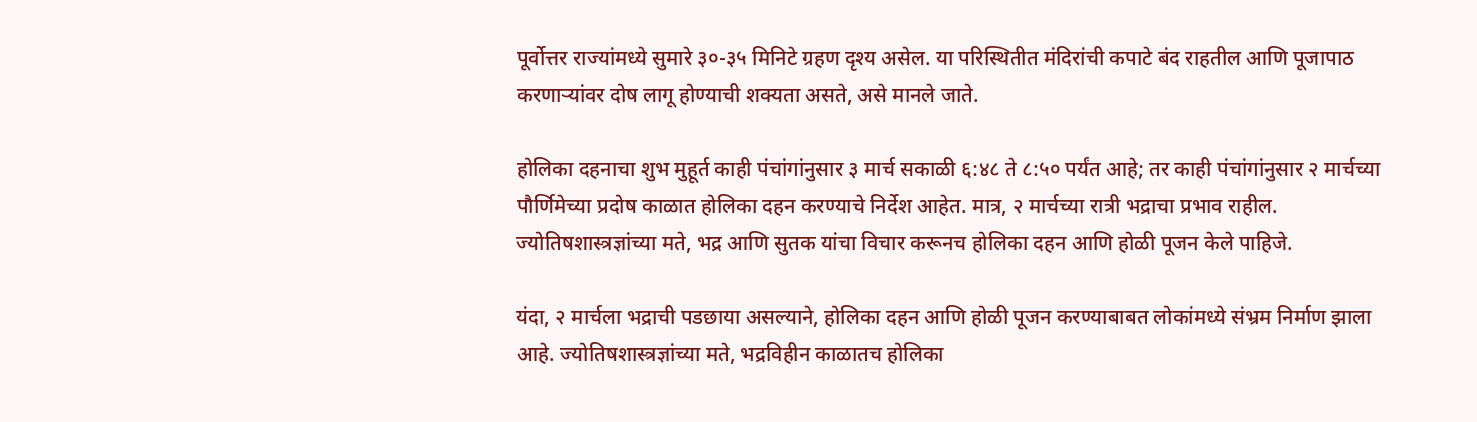पूर्वोत्तर राज्यांमध्ये सुमारे ३०-३५ मिनिटे ग्रहण दृश्य असेल. या परिस्थितीत मंदिरांची कपाटे बंद राहतील आणि पूजापाठ करणाऱ्यांवर दोष लागू होण्याची शक्यता असते, असे मानले जाते.

होलिका दहनाचा शुभ मुहूर्त काही पंचांगांनुसार ३ मार्च सकाळी ६:४८ ते ८:५० पर्यंत आहे; तर काही पंचांगांनुसार २ मार्चच्या पौर्णिमेच्या प्रदोष काळात होलिका दहन करण्याचे निर्देश आहेत. मात्र, २ मार्चच्या रात्री भद्राचा प्रभाव राहील. ज्योतिषशास्त्रज्ञांच्या मते, भद्र आणि सुतक यांचा विचार करूनच होलिका दहन आणि होळी पूजन केले पाहिजे.

यंदा, २ मार्चला भद्राची पडछाया असल्याने, होलिका दहन आणि होळी पूजन करण्याबाबत लोकांमध्ये संभ्रम निर्माण झाला आहे. ज्योतिषशास्त्रज्ञांच्या मते, भद्रविहीन काळातच होलिका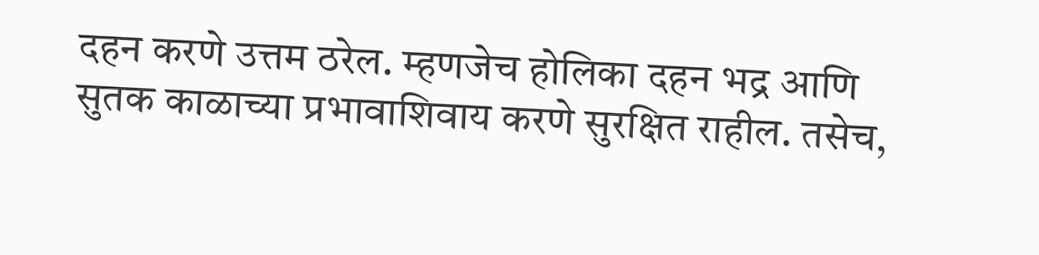दहन करणे उत्तम ठरेल. म्हणजेच होलिका दहन भद्र आणि सुतक काळाच्या प्रभावाशिवाय करणे सुरक्षित राहील. तसेच,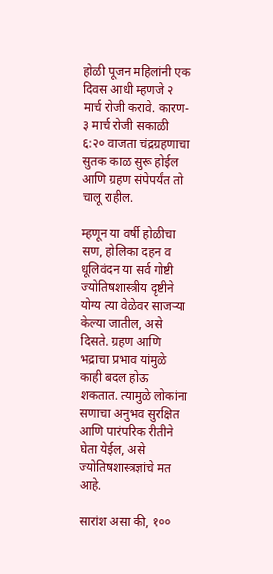होळी पूजन महिलांनी एक दिवस आधी म्हणजे २ मार्च रोजी करावे. कारण- ३ मार्च रोजी सकाळी ६:२० वाजता चंद्रग्रहणाचा सुतक काळ सुरू होईल आणि ग्रहण संपेपर्यंत तो चालू राहील.

म्हणून या वर्षी होळीचा सण, होलिका दहन व धूलिवंदन या सर्व गोष्टी ज्योतिषशास्त्रीय दृष्टीने योग्य त्या वेळेवर साजऱ्या केल्या जातील, असे दिसते. ग्रहण आणि भद्राचा प्रभाव यांमुळे काही बदल होऊ शकतात. त्यामुळे लोकांना सणाचा अनुभव सुरक्षित आणि पारंपरिक रीतीने घेता येईल, असे ज्योतिषशास्त्रज्ञांचे मत आहे.

सारांश असा की, १००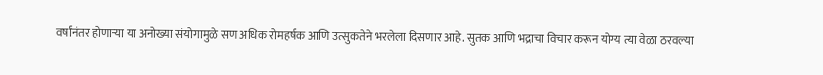वर्षांनंतर होणाऱ्या या अनोख्या संयोगामुळे सण अधिक रोमहर्षक आणि उत्सुकतेने भरलेला दिसणार आहे. सुतक आणि भद्राचा विचार करून योग्य त्या वेळा ठरवल्या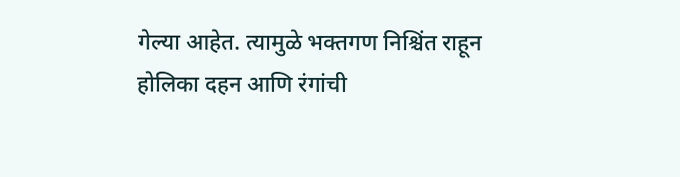गेल्या आहेत. त्यामुळे भक्तगण निश्चिंत राहून होलिका दहन आणि रंगांची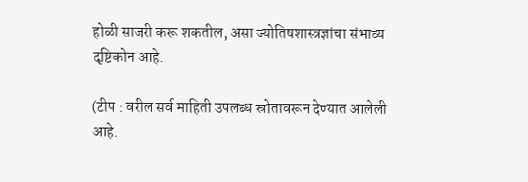होळी साजरी करू शकतील, असा ज्योतिषशास्त्रज्ञांचा संभाव्य दृष्टिकोन आहे.

(टीप : वरील सर्व माहिती उपलब्ध स्रोतावरून देण्यात आलेली आहे.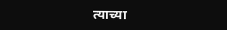त्याच्या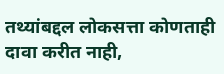तथ्यांबद्दल लोकसत्ता कोणताही दावा करीत नाही,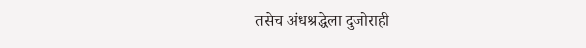तसेच अंधश्रद्धेला दुजोराही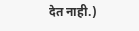देत नाही.)